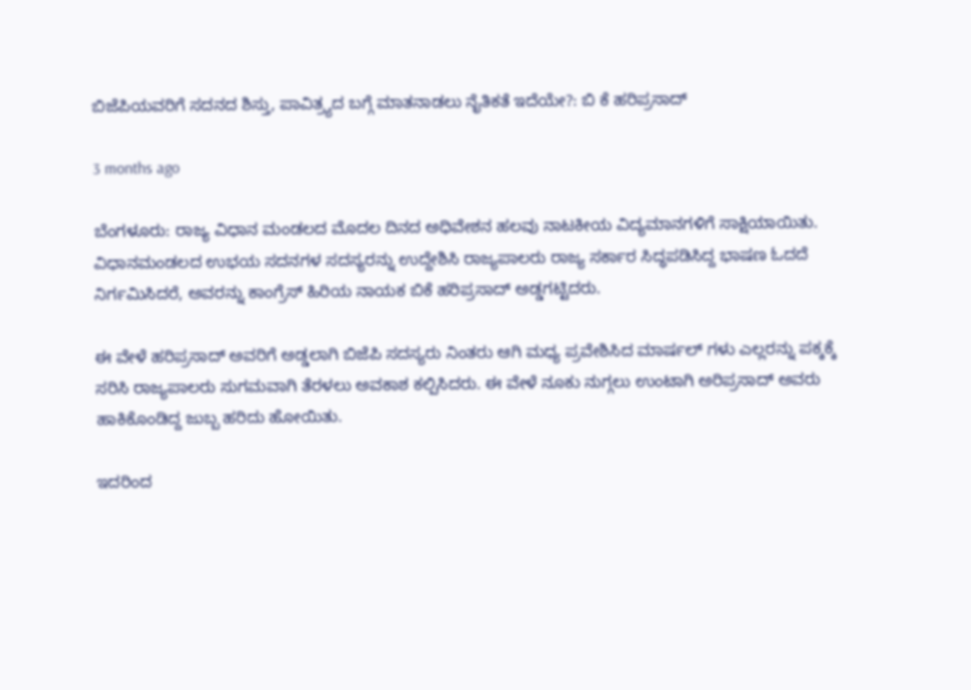ಬಿಜೆಪಿಯವರಿಗೆ ಸದನದ ಶಿಸ್ತು, ಪಾವಿತ್ರ್ಯದ ಬಗ್ಗೆ ಮಾತನಾಡಲು ನೈತಿಕತೆ ಇದೆಯೇ?: ಬಿ ಕೆ ಹರಿಪ್ರಸಾದ್

3 months ago

ಬೆಂಗಳೂರು: ರಾಜ್ಯ ವಿಧಾನ ಮಂಡಲದ ಮೊದಲ ದಿನದ ಅಧಿವೇಶನ ಹಲವು ನಾಟಕೀಯ ವಿದ್ಯಮಾನಗಳಿಗೆ ಸಾಕ್ಷಿಯಾಯಿತು. ವಿಧಾನಮಂಡಲದ ಉಭಯ ಸದನಗಳ ಸದಸ್ಯರನ್ನು ಉದ್ದೇಶಿಸಿ ರಾಜ್ಯಪಾಲರು ರಾಜ್ಯ ಸರ್ಕಾರ ಸಿದ್ಧಪಡಿಸಿದ್ದ ಭಾಷಣ ಓದದೆ ನಿರ್ಗಮಿಸಿದರೆ, ಅವರನ್ನು ಕಾಂಗ್ರೆಸ್ ಹಿರಿಯ ನಾಯಕ ಬಿಕೆ ಹರಿಪ್ರಸಾದ್ ಅಡ್ಡಗಟ್ಟಿದರು.

ಈ ವೇಳೆ ಹರಿಪ್ರಸಾದ್ ಅವರಿಗೆ ಅಡ್ಡಲಾಗಿ ಬಿಜೆಪಿ ಸದಸ್ಯರು ನಿಂತರು ಆಗಿ ಮಧ್ಯ ಪ್ರವೇಶಿಸಿದ ಮಾರ್ಷಲ್ ಗಳು ಎಲ್ಲರನ್ನು ಪಕ್ಕಕ್ಕೆ ಸರಿಸಿ ರಾಜ್ಯಪಾಲರು ಸುಗಮವಾಗಿ ತೆರಳಲು ಅವಕಾಶ ಕಲ್ಪಿಸಿದರು. ಈ ವೇಳೆ ನೂಕು ನುಗ್ಗಲು ಉಂಟಾಗಿ ಅರಿಪ್ರಸಾದ್ ಅವರು ಹಾಕಿಕೊಂಡಿದ್ದ ಜುಬ್ಬ ಹರಿದು ಹೋಯಿತು.

ಇದರಿಂದ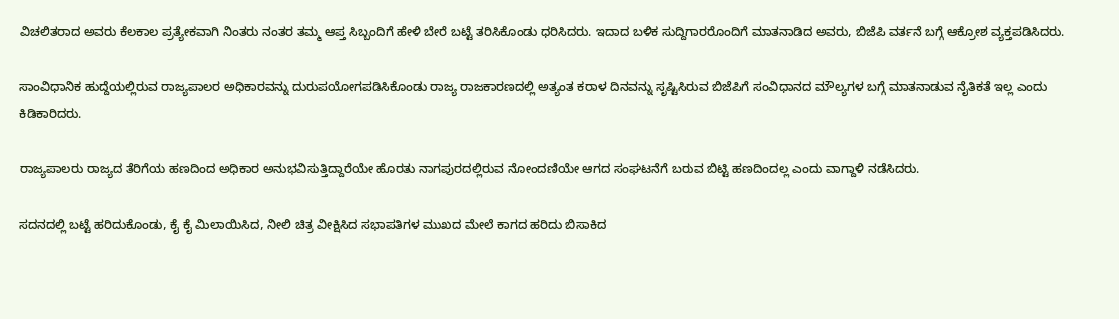ವಿಚಲಿತರಾದ ಅವರು ಕೆಲಕಾಲ ಪ್ರತ್ಯೇಕವಾಗಿ ನಿಂತರು ನಂತರ ತಮ್ಮ ಆಪ್ತ ಸಿಬ್ಬಂದಿಗೆ ಹೇಳಿ ಬೇರೆ ಬಟ್ಟೆ ತರಿಸಿಕೊಂಡು ಧರಿಸಿದರು. ಇದಾದ ಬಳಿಕ ಸುದ್ದಿಗಾರರೊಂದಿಗೆ ಮಾತನಾಡಿದ ಅವರು, ಬಿಜೆಪಿ ವರ್ತನೆ ಬಗ್ಗೆ ಆಕ್ರೋಶ ವ್ಯಕ್ತಪಡಿಸಿದರು.

ಸಾಂವಿಧಾನಿಕ ಹುದ್ದೆಯಲ್ಲಿರುವ ರಾಜ್ಯಪಾಲರ ಅಧಿಕಾರವನ್ನು ದುರುಪಯೋಗಪಡಿಸಿಕೊಂಡು ರಾಜ್ಯ ರಾಜಕಾರಣದಲ್ಲಿ ಅತ್ಯಂತ ಕರಾಳ ದಿನವನ್ನು ಸೃಷ್ಟಿಸಿರುವ ಬಿಜೆಪಿಗೆ ಸಂವಿಧಾನದ ಮೌಲ್ಯಗಳ ಬಗ್ಗೆ ಮಾತನಾಡುವ ನೈತಿಕತೆ ಇಲ್ಲ ಎಂದು ಕಿಡಿಕಾರಿದರು.

ರಾಜ್ಯಪಾಲರು ರಾಜ್ಯದ ತೆರಿಗೆಯ ಹಣದಿಂದ ಅಧಿಕಾರ ಅನುಭವಿಸುತ್ತಿದ್ದಾರೆಯೇ ಹೊರತು ನಾಗಪುರದಲ್ಲಿರುವ ನೋಂದಣಿಯೇ ಆಗದ ಸಂಘಟನೆಗೆ ಬರುವ ಬಿಟ್ಟಿ ಹಣದಿಂದಲ್ಲ ಎಂದು ವಾಗ್ದಾಳಿ ನಡೆಸಿದರು.

ಸದನದಲ್ಲಿ ಬಟ್ಟೆ ಹರಿದುಕೊಂಡು, ಕೈ ಕೈ ಮಿಲಾಯಿಸಿದ, ನೀಲಿ ಚಿತ್ರ ವೀಕ್ಷಿಸಿದ ಸಭಾಪತಿಗಳ ಮುಖದ ಮೇಲೆ ಕಾಗದ ಹರಿದು ಬಿಸಾಕಿದ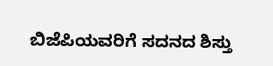ಬಿಜೆಪಿಯವರಿಗೆ ಸದನದ ಶಿಸ್ತು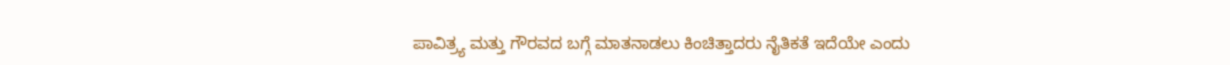ಪಾವಿತ್ರ್ಯ ಮತ್ತು ಗೌರವದ ಬಗ್ಗೆ ಮಾತನಾಡಲು ಕಿಂಚಿತ್ತಾದರು ನೈತಿಕತೆ ಇದೆಯೇ ಎಂದು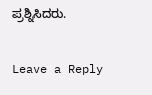ಪ್ರಶ್ನಿಸಿದರು.

Leave a Reply